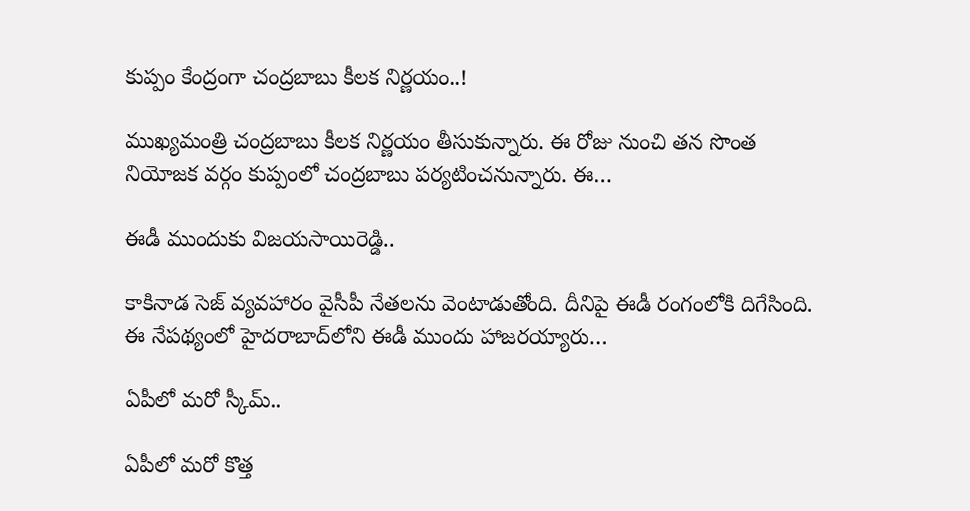కుప్పం కేంద్రంగా చంద్రబాబు కీలక నిర్ణయం..!

ముఖ్యమంత్రి చంద్రబాబు కీలక నిర్ణయం తీసుకున్నారు. ఈ రోజు నుంచి తన సొంత నియోజక వర్గం కుప్పంలో చంద్రబాబు పర్యటించనున్నారు. ఈ…

ఈడీ ముందుకు విజయసాయిరెడ్డి..

కాకినాడ సెజ్ వ్యవహారం వైసీపీ నేతలను వెంటాడుతోంది. దీనిపై ఈడీ రంగంలోకి దిగేసింది. ఈ నేపథ్యంలో హైదరాబాద్‌లోని ఈడీ ముందు హాజరయ్యారు…

ఏపీలో మరో స్కీమ్..

ఏపీలో మరో కొత్త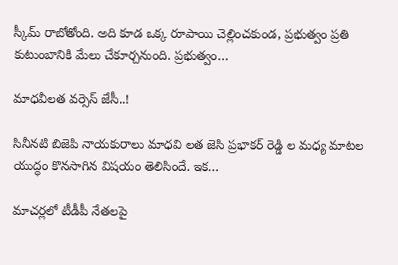స్కీమ్ రాబోతోంది. అది కూడ ఒక్క రూపాయి చెల్లించకుండ, ప్రభుత్వం ప్రతి కుటుంబానికి మేలు చేకూర్చనుంది. ప్రభుత్వం…

మాధవీలత వర్సెస్ జేసీ..!

సినీనటి బిజెపి నాయకురాలు మాధవి లత జెసి ప్రభాకర్ రెడ్డి ల మధ్య మాటల యుద్ధం కొనసాగిన విషయం తెలిసిందే. ఇక…

మాచర్లలో టీడీపీ నేతలపై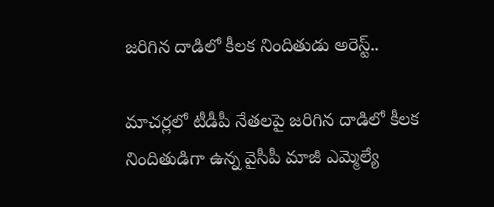జరిగిన దాడిలో కీలక నిందితుడు అరెస్ట్..

మాచర్లలో టీడీపీ నేతలపై జరిగిన దాడిలో కీలక నిందితుడిగా ఉన్న వైసీపీ మాజీ ఎమ్మెల్యే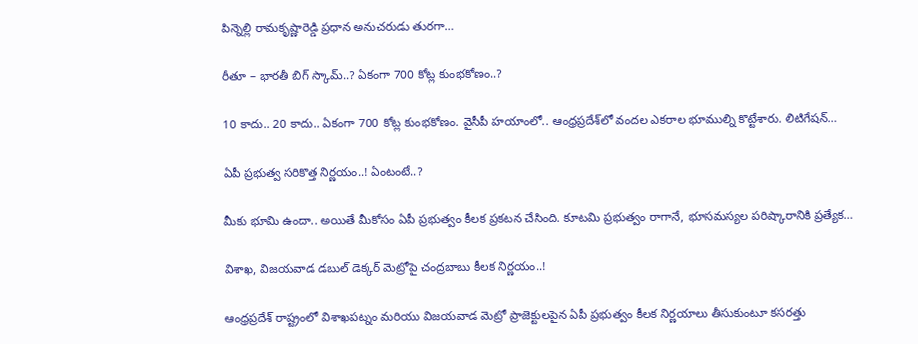పిన్నెల్లి రామకృష్ణారెడ్డి ప్రధాన అనుచరుడు తురగా…

రీతూ – భారతీ బిగ్ స్కామ్..? ఏకంగా 700 కోట్ల కుంభకోణం..?

10 కాదు.. 20 కాదు.. ఏకంగా 700 కోట్ల కుంభకోణం. వైసీపీ హయాంలో.. ఆంధ్రప్రదేశ్‌లో వందల ఎకరాల భూముల్ని కొట్టేశారు. లిటిగేషన్…

ఏపీ ప్రభుత్వ సరికొత్త నిర్ణయం..! ఏంటంటే..?

మీకు భూమి ఉందా.. అయితే మీకోసం ఏపీ ప్రభుత్వం కీలక ప్రకటన చేసింది. కూటమి ప్రభుత్వం రాగానే, భూసమస్యల పరిష్కారానికి ప్రత్యేక…

విశాఖ, విజయవాడ డబుల్ డెక్కర్ మెట్రోపై చంద్రబాబు కీలక నిర్ణయం..!

ఆంధ్రప్రదేశ్ రాష్ట్రంలో విశాఖపట్నం మరియు విజయవాడ మెట్రో ప్రాజెక్టులపైన ఏపీ ప్రభుత్వం కీలక నిర్ణయాలు తీసుకుంటూ కసరత్తు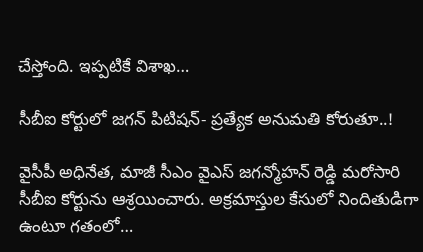చేస్తోంది. ఇప్పటికే విశాఖ…

సీబీఐ కోర్టులో జగన్ పిటిషన్- ప్రత్యేక అనుమతి కోరుతూ..!

వైసీపీ అధినేత, మాజీ సీఎం వైఎస్ జగన్మోహన్ రెడ్డి మరోసారి సీబీఐ కోర్టును ఆశ్రయించారు. అక్రమాస్తుల కేసులో నిందితుడిగా ఉంటూ గతంలో…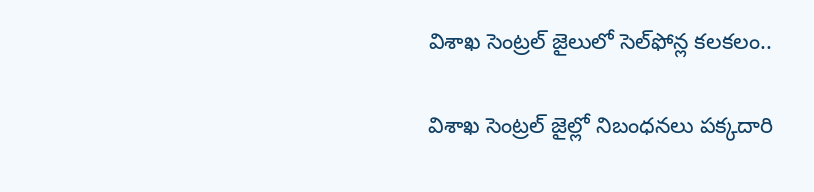విశాఖ సెంట్రల్ జైలులో సెల్‌ఫోన్ల కలకలం..

విశాఖ సెంట్రల్ జైల్లో నిబంధనలు పక్కదారి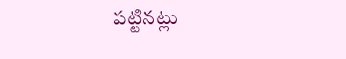పట్టినట్లు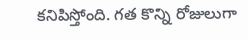కనిపిస్తోంది. గత కొన్ని రోజులుగా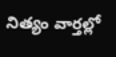నిత్యం వార్తల్లో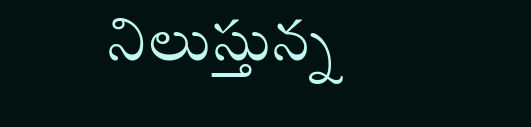నిలుస్తున్న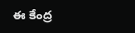ఈ కేంద్ర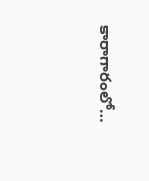కారాగారంలో…